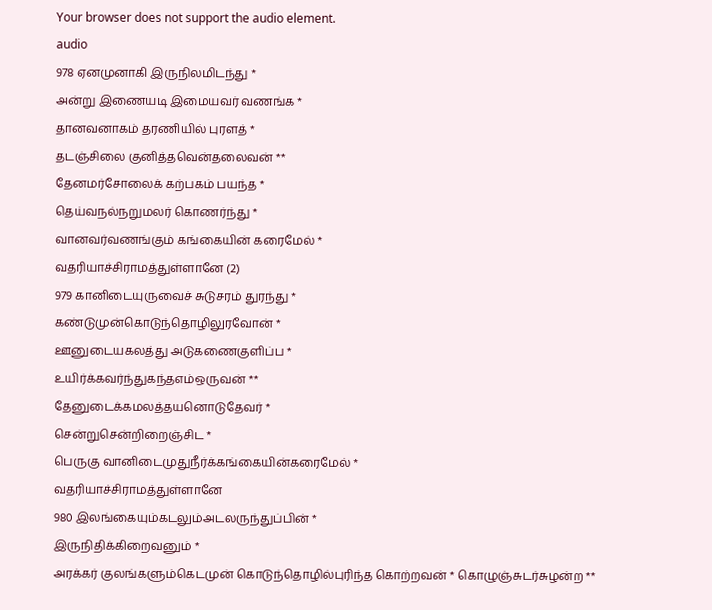Your browser does not support the audio element.
audio
978 ஏனமுனாகி இருநிலமிடந்து *
அன்று இணையடி இமையவர் வணங்க *
தானவனாகம் தரணியில் புரளத் *
தடஞ்சிலை குனித்தவென்தலைவன் **
தேனமர்சோலைக் கற்பகம் பயந்த *
தெய்வநல்நறுமலர் கொணர்ந்து *
வானவர்வணங்கும் கங்கையின் கரைமேல் *
வதரியாச்சிராமத்துள்ளானே (2)
979 கானிடையுருவைச் சுடுசரம் துரந்து *
கண்டுமுன்கொடுந்தொழிலுரவோன் *
ஊனுடையகலத்து அடுகணைகுளிப்ப *
உயிர்க்கவர்ந்துகந்தஎம்ஒருவன் **
தேனுடைக்கமலத்தயனொடுதேவர் *
சென்றுசென்றிறைஞ்சிட *
பெருகு வானிடைமுதுநீர்க்கங்கையின்கரைமேல் *
வதரியாச்சிராமத்துள்ளானே
980 இலங்கையும்கடலும்அடலருந்துப்பின் *
இருநிதிக்கிறைவனும் *
அரக்கர் குலங்களும்கெடமுன் கொடுந்தொழில்புரிந்த கொற்றவன் * கொழுஞ்சுடர்சுழன்ற **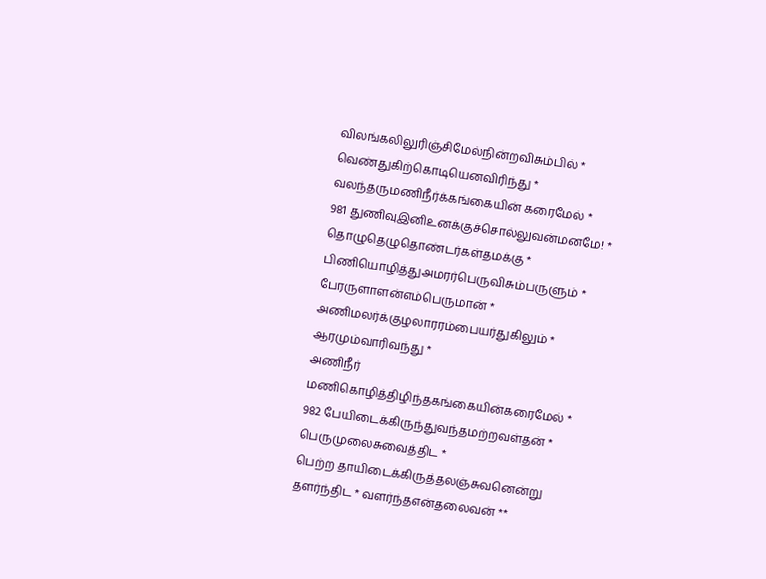விலங்கலிலுரிஞ்சிமேல்நின்றவிசும்பில் *
வெண்துகிற்கொடியெனவிரிந்து *
வலந்தருமணிநீர்க்கங்கையின் கரைமேல் *
981 துணிவுஇனிஉனக்குச்சொல்லுவன்மனமே! *
தொழுதெழுதொண்டர்கள்தமக்கு *
பிணியொழித்துஅமரர்பெருவிசும்பருளும் *
பேரருளாளன்எம்பெருமான் *
அணிமலர்க்குழலாரரம்பையர்துகிலும் *
ஆரமும்வாரிவந்து *
அணிநீர் மணிகொழித்திழிந்தகங்கையின்கரைமேல் *
982 பேயிடைக்கிருந்துவந்தமற்றவள்தன் *
பெருமுலைசுவைத்திட *
பெற்ற தாயிடைக்கிருத்தலஞ்சுவனென்று தளர்ந்திட * வளர்ந்தஎன்தலைவன் **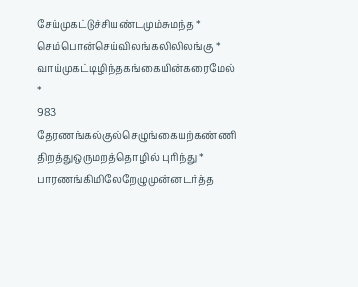சேய்முகட்டுச்சியண்டமும்சுமந்த *
செம்பொன்செய்விலங்கலிலிலங்கு *
வாய்முகட்டிழிந்தகங்கையின்கரைமேல் *
983 தேரணங்கல்குல்செழுங்கையற்கண்ணி
திறத்துஒருமறத்தொழில் புரிந்து *
பாரணங்கிமிலேறேழுமுன்னடர்த்த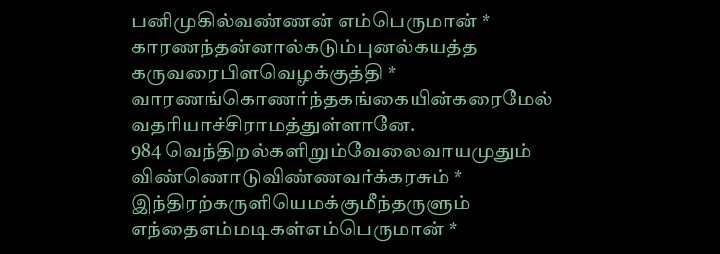பனிமுகில்வண்ணன் எம்பெருமான் *
காரணந்தன்னால்கடும்புனல்கயத்த
கருவரைபிளவெழக்குத்தி *
வாரணங்கொணர்ந்தகங்கையின்கரைமேல்
வதரியாச்சிராமத்துள்ளானே.
984 வெந்திறல்களிறும்வேலைவாயமுதும்
விண்ணொடுவிண்ணவர்க்கரசும் *
இந்திரற்கருளியெமக்குமீந்தருளும்
எந்தைஎம்மடிகள்எம்பெருமான் *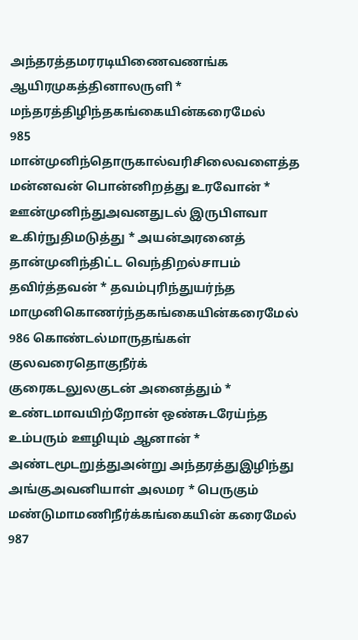அந்தரத்தமரரடியிணைவணங்க
ஆயிரமுகத்தினாலருளி *
மந்தரத்திழிந்தகங்கையின்கரைமேல்
985 மான்முனிந்தொருகால்வரிசிலைவளைத்த
மன்னவன் பொன்னிறத்து உரவோன் *
ஊன்முனிந்துஅவனதுடல் இருபிளவா
உகிர்நுதிமடுத்து * அயன்அரனைத்
தான்முனிந்திட்ட வெந்திறல்சாபம்
தவிர்த்தவன் * தவம்புரிந்துயர்ந்த
மாமுனிகொணர்ந்தகங்கையின்கரைமேல்
986 கொண்டல்மாருதங்கள் குலவரைதொகுநீர்க்
குரைகடலுலகுடன் அனைத்தும் *
உண்டமாவயிற்றோன் ஒண்சுடரேய்ந்த
உம்பரும் ஊழியும் ஆனான் *
அண்டமூடறுத்துஅன்று அந்தரத்துஇழிந்து
அங்குஅவனியாள் அலமர * பெருகும்
மண்டுமாமணிநீர்க்கங்கையின் கரைமேல்
987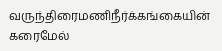வருந்திரைமணிநீர்க்கங்கையின் கரைமேல்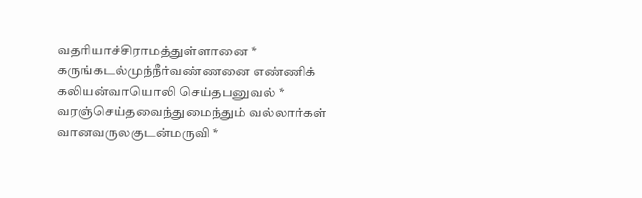வதரியாச்சிராமத்துள்ளானை *
கருங்கடல்முந்நீர்வண்ணனை எண்ணிக்
கலியன்வாயொலி செய்தபனுவல் *
வரஞ்செய்தவைந்துமைந்தும் வல்லார்கள்
வானவருலகுடன்மருவி *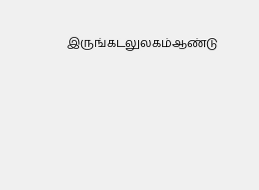இருங்கடலுலகம்ஆண்டு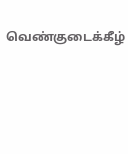வெண்குடைக்கீழ்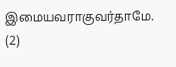இமையவராகுவர்தாமே. (2)